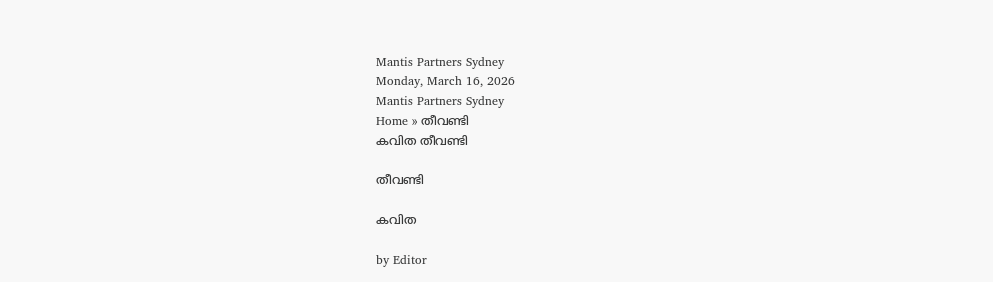Mantis Partners Sydney
Monday, March 16, 2026
Mantis Partners Sydney
Home » തീവണ്ടി
കവിത തീവണ്ടി

തീവണ്ടി

കവിത

by Editor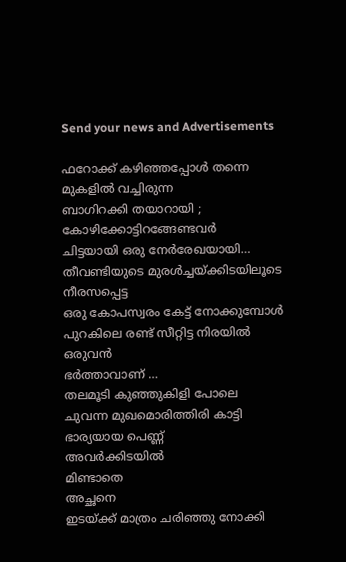Send your news and Advertisements

ഫറോക്ക് കഴിഞ്ഞപ്പോൾ തന്നെ
മുകളിൽ വച്ചിരുന്ന
ബാഗിറക്കി തയാറായി ;
കോഴിക്കോട്ടിറങ്ങേണ്ടവർ
ചിട്ടയായി ഒരു നേർരേഖയായി…
തീവണ്ടിയുടെ മുരൾച്ചയ്ക്കിടയിലൂടെ
നീരസപ്പെട്ട
ഒരു കോപസ്വരം കേട്ട് നോക്കുമ്പോൾ
പുറകിലെ രണ്ട് സീറ്റിട്ട നിരയിൽ
ഒരുവൻ
ഭർത്താവാണ് …
തലമൂടി കുഞ്ഞുകിളി പോലെ
ചുവന്ന മുഖമൊരിത്തിരി കാട്ടി
ഭാര്യയായ പെണ്ണ്
അവർക്കിടയിൽ
മിണ്ടാതെ
അച്ഛനെ
ഇടയ്ക്ക് മാത്രം ചരിഞ്ഞു നോക്കി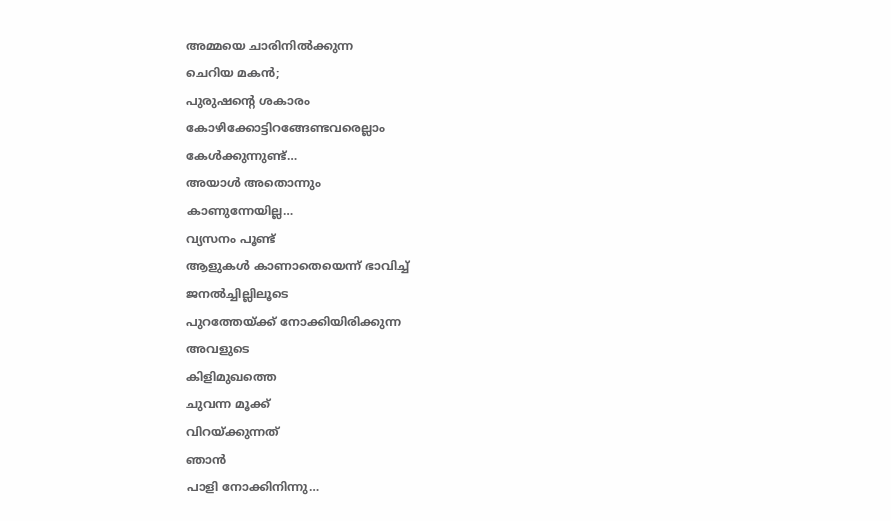അമ്മയെ ചാരിനിൽക്കുന്ന
ചെറിയ മകൻ;
പുരുഷന്റെ ശകാരം
കോഴിക്കോട്ടിറങ്ങേണ്ടവരെല്ലാം
കേൾക്കുന്നുണ്ട്…
അയാൾ അതൊന്നും
കാണുന്നേയില്ല…
വ്യസനം പൂണ്ട്
ആളുകൾ കാണാതെയെന്ന് ഭാവിച്ച്
ജനൽച്ചില്ലിലൂടെ
പുറത്തേയ്ക്ക് നോക്കിയിരിക്കുന്ന
അവളുടെ
കിളിമുഖത്തെ
ചുവന്ന മൂക്ക്
വിറയ്ക്കുന്നത്
ഞാൻ
പാളി നോക്കിനിന്നു…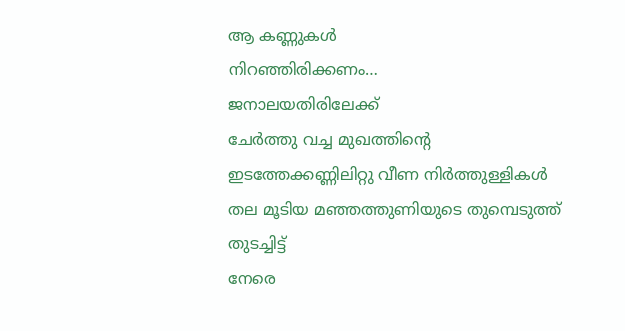ആ കണ്ണുകൾ
നിറഞ്ഞിരിക്കണം…
ജനാലയതിരിലേക്ക്
ചേർത്തു വച്ച മുഖത്തിന്റെ
ഇടത്തേക്കണ്ണിലിറ്റു വീണ നിർത്തുള്ളികൾ
തല മൂടിയ മഞ്ഞത്തുണിയുടെ തുമ്പെടുത്ത്
തുടച്ചിട്ട്
നേരെ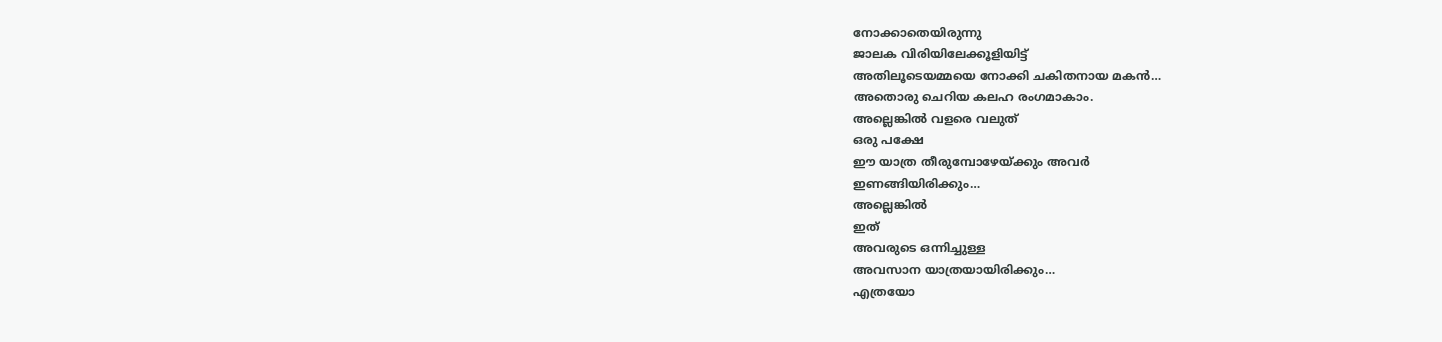നോക്കാതെയിരുന്നു
ജാലക വിരിയിലേക്കൂളിയിട്ട്
അതിലൂടെയമ്മയെ നോക്കി ചകിതനായ മകൻ…
അതൊരു ചെറിയ കലഹ രംഗമാകാം.
അല്ലെങ്കിൽ വളരെ വലുത്
ഒരു പക്ഷേ
ഈ യാത്ര തീരുമ്പോഴേയ്ക്കും അവർ
ഇണങ്ങിയിരിക്കും…
അല്ലെങ്കിൽ
ഇത്
അവരുടെ ഒന്നിച്ചുള്ള
അവസാന യാത്രയായിരിക്കും…
എത്രയോ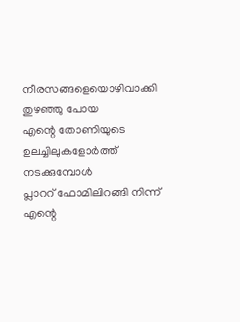നീരസങ്ങളെയൊഴിവാക്കി
തുഴഞ്ഞു പോയ
എന്റെ തോണിയുടെ
ഉലച്ചിലുകളോർത്ത്
നടക്കുമ്പോൾ
പ്ലാററ് ഫോമിലിറങ്ങി നിന്ന്
എന്റെ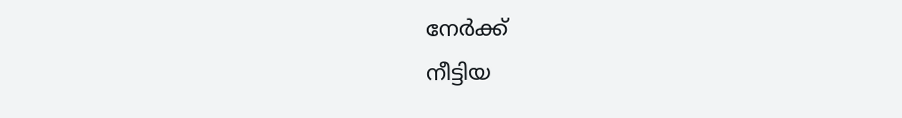നേർക്ക്
നീട്ടിയ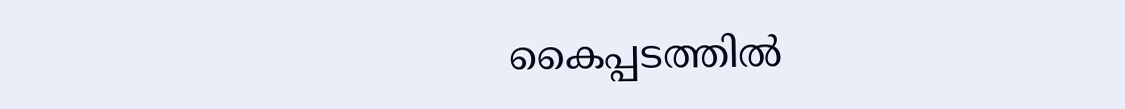കൈപ്പടത്തിൽ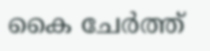കൈ ചേർത്ത്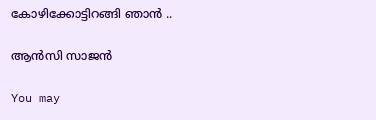കോഴിക്കോട്ടിറങ്ങി ഞാൻ ..

ആൻസി സാജൻ

You may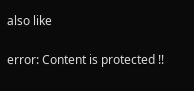also like

error: Content is protected !!